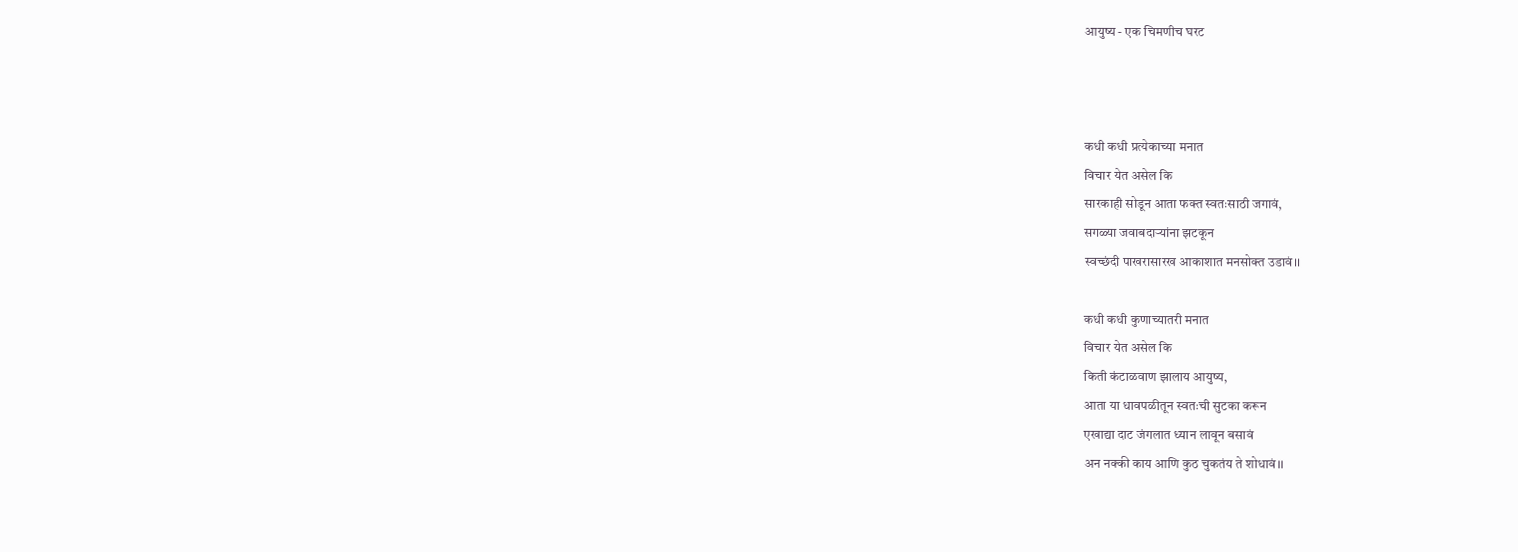आयुष्य - एक चिमणीच घरट



कधी कधी प्रत्येकाच्या मनात
विचार येत असेल कि
सारकाही सोडून आता फक्त स्वतःसाठी जगावं,
सगळ्या जवाबदाऱ्यांना झटकून
स्वच्छंदी पाखरासारख आकाशात मनसोक्त उडावं।।

कधी कधी कुणाच्यातरी मनात
विचार येत असेल कि
किती कंटाळवाण झालाय आयुष्य,
आता या धावपळीतून स्वतःची सुटका करून
एखाद्या दाट जंगलात ध्यान लावून बसावं
अन नक्की काय आणि कुठ चुकतंय ते शोधावं।।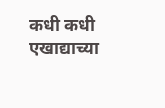कधी कधी एखाद्याच्या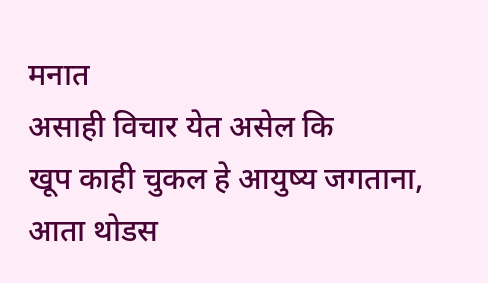मनात
असाही विचार येत असेल कि
खूप काही चुकल हे आयुष्य जगताना,
आता थोडस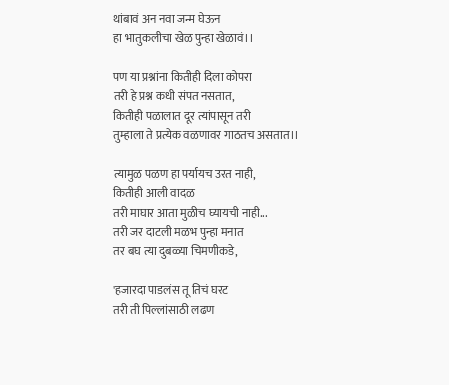थांबावं अन नवा जन्म घेऊन
हा भातुकलीचा खेळ पुन्हा खेळावं।।

पण या प्रश्नांना कितीही दिला कोपरा
तरी हे प्रश्न कधी संपत नसतात,
कितीही पळालात दूर त्यांपासून तरी
तुम्हाला ते प्रत्येक वळणावर गाठतच असतात।।

त्यामुळ पळण हा पर्यायच उरत नाही,
कितीही आली वादळ
तरी माघार आता मुळीच घ्यायची नाही...
तरी जर दाटली मळभ पुन्हा मनात
तर बघ त्या दुबळ्या चिमणीकडे,

'हजारदा पाडलंस तू तिचं घरट
तरी ती पिल्लांसाठी लढण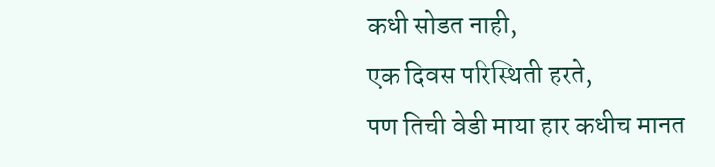कधी सोडत नाही,
एक दिवस परिस्थिती हरते,
पण तिची वेडी माया हार कधीच मानत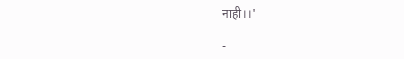नाही।।'

-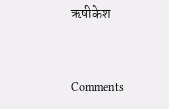ऋषीकेश


Comments